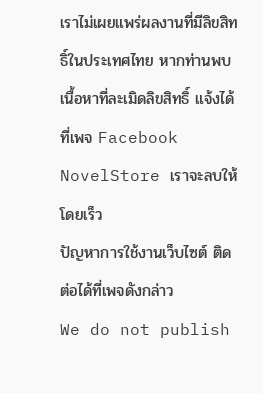เราไม่เผยแพร่ผลงานที่มีลิขสิทธิ์ในประเทศไทย หากท่านพบเนื้อหาที่ละเมิดลิขสิทธิ์ แจ้งได้ที่เพจ Facebook NovelStore เราจะลบให้โดยเร็ว
ปัญหาการใช้งานเว็บไซต์ ติดต่อได้ที่เพจดังกล่าว
We do not publish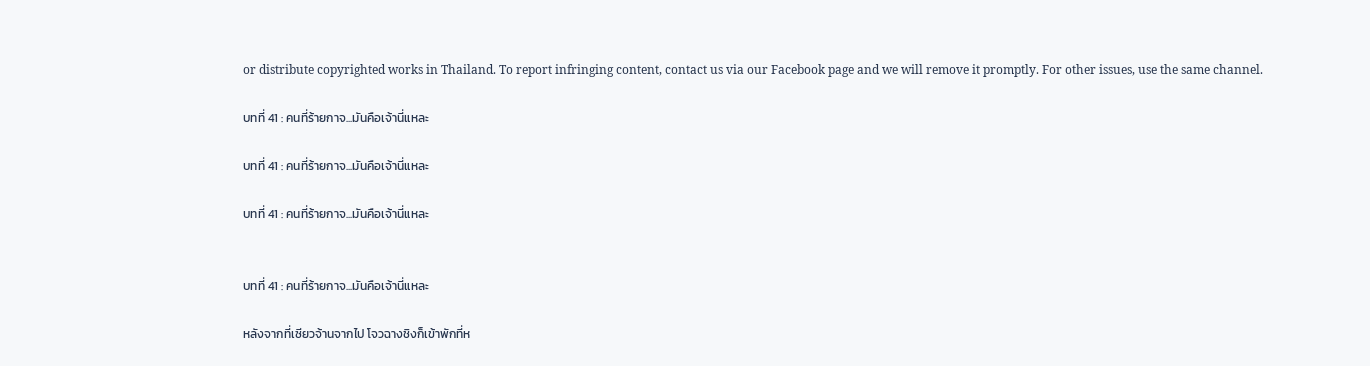or distribute copyrighted works in Thailand. To report infringing content, contact us via our Facebook page and we will remove it promptly. For other issues, use the same channel.

บทที่ 41 : คนที่ร้ายกาจ...มันคือเจ้านี่แหละ

บทที่ 41 : คนที่ร้ายกาจ...มันคือเจ้านี่แหละ

บทที่ 41 : คนที่ร้ายกาจ...มันคือเจ้านี่แหละ


บทที่ 41 : คนที่ร้ายกาจ...มันคือเจ้านี่แหละ

หลังจากที่เซียวจ้านจากไป โจวฉางชิงก็เข้าพักที่ห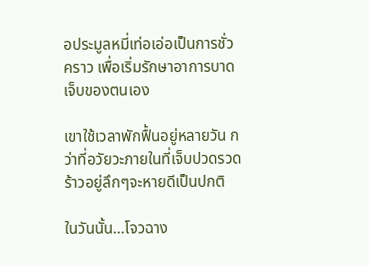อประมูลหมี่เท่อเอ่อเป็นการชั่วคราว เพื่อเริ่มรักษาอาการบาดเจ็บของตนเอง

เขาใช้เวลาพักฟื้นอยู่หลายวัน กว่าที่อวัยวะภายในที่เจ็บปวดรวดร้าวอยู่ลึกๆจะหายดีเป็นปกติ

ในวันนั้น...โจวฉาง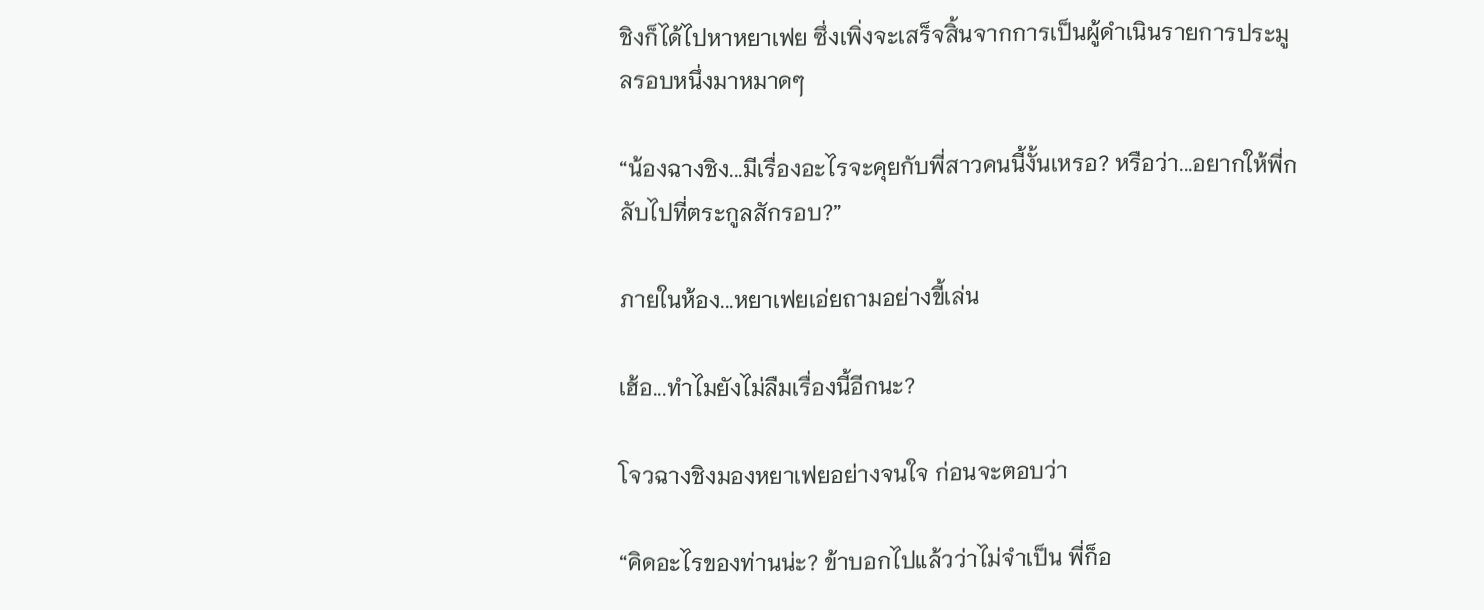ชิงก็ได้ไปหาหยาเฟย ซึ่งเพิ่งจะเสร็จสิ้นจากการเป็นผู้ดำเนินรายการประมูลรอบหนึ่งมาหมาดๆ

“น้องฉางชิง...มีเรื่องอะไรจะคุยกับพี่สาวคนนี้งั้นเหรอ? หรือว่า...อยากให้พี่กลับไปที่ตระกูลสักรอบ?”

ภายในห้อง...หยาเฟยเอ่ยถามอย่างขี้เล่น

เฮ้อ...ทำไมยังไม่ลืมเรื่องนี้อีกนะ?

โจวฉางชิงมองหยาเฟยอย่างจนใจ ก่อนจะตอบว่า

“คิดอะไรของท่านน่ะ? ข้าบอกไปแล้วว่าไม่จำเป็น พี่ก็อ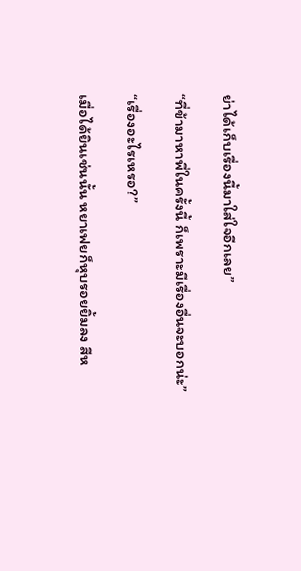ย่าได้เก็บเรื่องนี้มาใส่ใจอีกเลย”

“ที่ข้ามาหาพี่ในครั้งนี้ ก็เพราะมีเรื่องอื่นจะบอกน่ะ”

“เรื่องอะไรเหรอ?”

เมื่อได้ยินเช่นนั้น หยาเฟยก็หุบรอยยิ้มลง สีห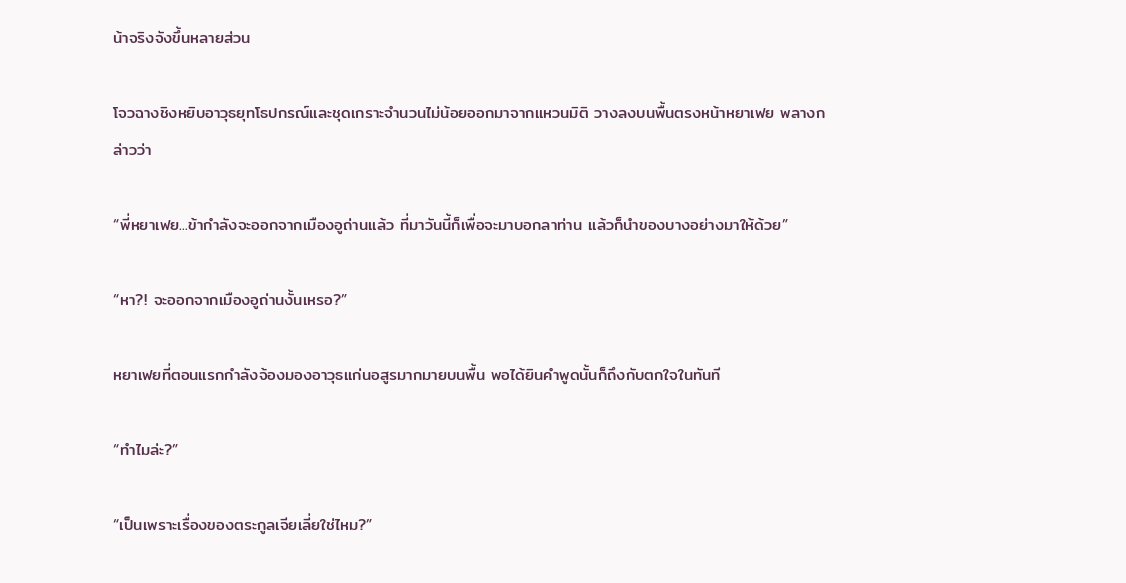น้าจริงจังขึ้นหลายส่วน

โจวฉางชิงหยิบอาวุธยุทโธปกรณ์และชุดเกราะจำนวนไม่น้อยออกมาจากแหวนมิติ วางลงบนพื้นตรงหน้าหยาเฟย พลางกล่าวว่า

“พี่หยาเฟย...ข้ากำลังจะออกจากเมืองอูถ่านแล้ว ที่มาวันนี้ก็เพื่อจะมาบอกลาท่าน แล้วก็นำของบางอย่างมาให้ด้วย”

“หา?! จะออกจากเมืองอูถ่านงั้นเหรอ?”

หยาเฟยที่ตอนแรกกำลังจ้องมองอาวุธแก่นอสูรมากมายบนพื้น พอได้ยินคำพูดนั้นก็ถึงกับตกใจในทันที

“ทำไมล่ะ?”

“เป็นเพราะเรื่องของตระกูลเจียเลี่ยใช่ไหม?”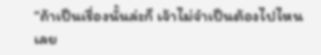“ถ้าเป็นเรื่องนั้นล่ะก็ เจ้าไม่จำเป็นต้องไปไหนเลย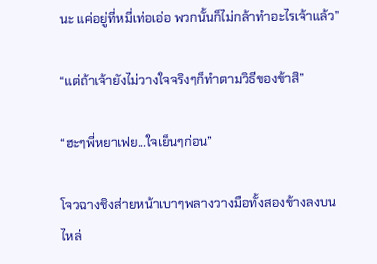นะ แค่อยู่ที่หมี่เท่อเอ่อ พวกนั้นก็ไม่กล้าทำอะไรเจ้าแล้ว”

“แต่ถ้าเจ้ายังไม่วางใจจริงๆก็ทำตามวิธีของข้าสิ”

“ฮะๆพี่หยาเฟย...ใจเย็นๆก่อน”

โจวฉางชิงส่ายหน้าเบาๆพลางวางมือทั้งสองข้างลงบนไหล่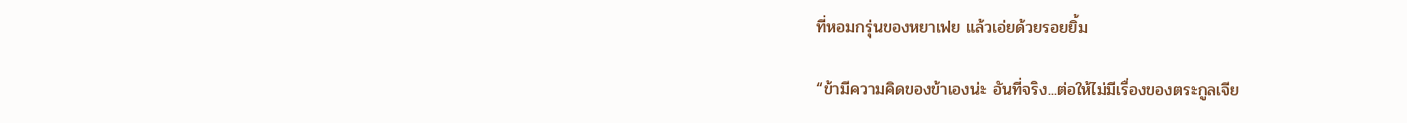ที่หอมกรุ่นของหยาเฟย แล้วเอ่ยด้วยรอยยิ้ม

“ข้ามีความคิดของข้าเองน่ะ อันที่จริง...ต่อให้ไม่มีเรื่องของตระกูลเจีย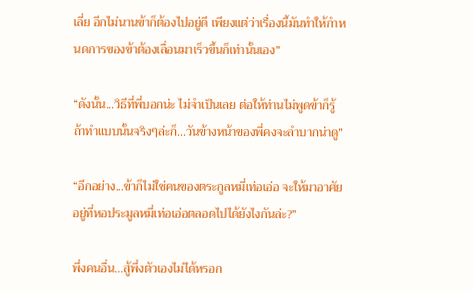เลี่ย อีกไม่นานข้าก็ต้องไปอยู่ดี เพียงแต่ว่าเรื่องนี้มันทำให้กำหนดการของข้าต้องเลื่อนมาเร็วขึ้นก็เท่านั้นเอง”

“ดังนั้น...วิธีที่พี่บอกน่ะ ไม่จำเป็นเลย ต่อให้ท่านไม่พูดข้าก็รู้ ถ้าทำแบบนั้นจริงๆล่ะก็...วันข้างหน้าของพี่คงจะลำบากน่าดู”

“อีกอย่าง...ข้าก็ไม่ใช่คนของตระกูลหมี่เท่อเอ่อ จะให้มาอาศัยอยู่ที่หอประมูลหมี่เท่อเอ่อตลอดไปได้ยังไงกันล่ะ?”

พึ่งคนอื่น...สู้พึ่งตัวเองไม่ได้หรอก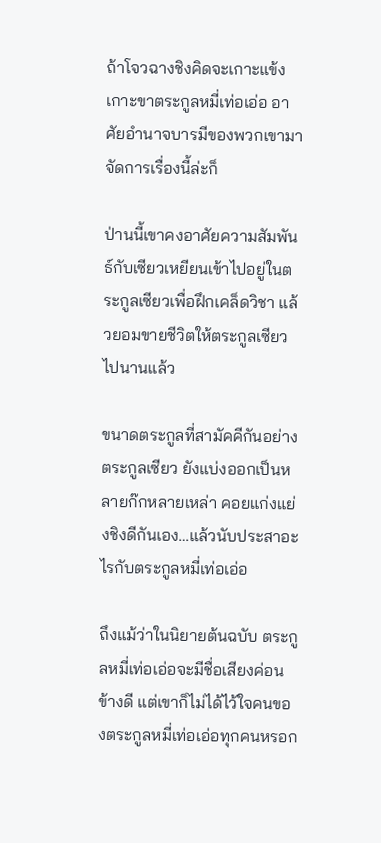ถ้าโจวฉางชิงคิดจะเกาะแข้งเกาะขาตระกูลหมี่เท่อเอ่อ อาศัยอำนาจบารมีของพวกเขามาจัดการเรื่องนี้ล่ะก็

ป่านนี้เขาคงอาศัยความสัมพันธ์กับเซียวเหยียนเข้าไปอยู่ในตระกูลเซียวเพื่อฝึกเคล็ดวิชา แล้วยอมขายชีวิตให้ตระกูลเซียวไปนานแล้ว

ขนาดตระกูลที่สามัคคีกันอย่างตระกูลเซียว ยังแบ่งออกเป็นหลายก๊กหลายเหล่า คอยแก่งแย่งชิงดีกันเอง…แล้วนับประสาอะไรกับตระกูลหมี่เท่อเอ่อ

ถึงแม้ว่าในนิยายต้นฉบับ ตระกูลหมี่เท่อเอ่อจะมีชื่อเสียงค่อนข้างดี แต่เขาก็ไม่ได้ไว้ใจคนของตระกูลหมี่เท่อเอ่อทุกคนหรอก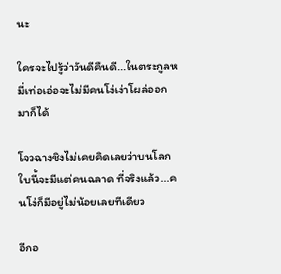นะ

ใครจะไปรู้ว่าวันดีคืนดี...ในตระกูลหมี่เท่อเอ่อจะไม่มีคนโง่เง่าโผล่ออกมาก็ได้

โจวฉางชิงไม่เคยคิดเลยว่าบนโลกใบนี้จะมีแต่คนฉลาด ที่จริงแล้ว...คนโง่ก็มีอยู่ไม่น้อยเลยทีเดียว

อีกอ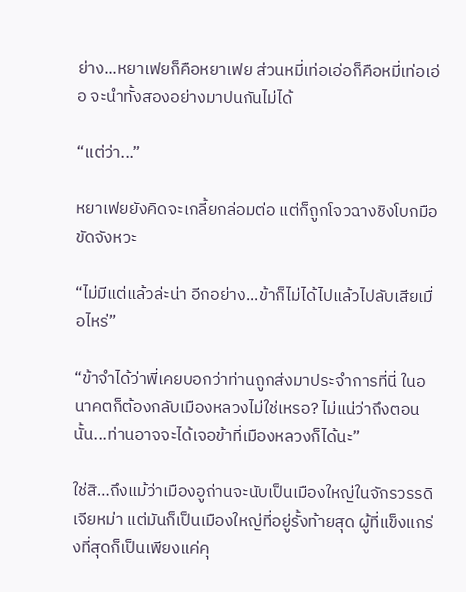ย่าง...หยาเฟยก็คือหยาเฟย ส่วนหมี่เท่อเอ่อก็คือหมี่เท่อเอ่อ จะนำทั้งสองอย่างมาปนกันไม่ได้

“แต่ว่า...”

หยาเฟยยังคิดจะเกลี้ยกล่อมต่อ แต่ก็ถูกโจวฉางชิงโบกมือขัดจังหวะ

“ไม่มีแต่แล้วล่ะน่า อีกอย่าง...ข้าก็ไม่ได้ไปแล้วไปลับเสียเมื่อไหร่”

“ข้าจำได้ว่าพี่เคยบอกว่าท่านถูกส่งมาประจำการที่นี่ ในอนาคตก็ต้องกลับเมืองหลวงไม่ใช่เหรอ? ไม่แน่ว่าถึงตอนนั้น...ท่านอาจจะได้เจอข้าที่เมืองหลวงก็ได้นะ”

ใช่สิ…ถึงแม้ว่าเมืองอูถ่านจะนับเป็นเมืองใหญ่ในจักรวรรดิเจียหม่า แต่มันก็เป็นเมืองใหญ่ที่อยู่รั้งท้ายสุด ผู้ที่แข็งแกร่งที่สุดก็เป็นเพียงแค่คุ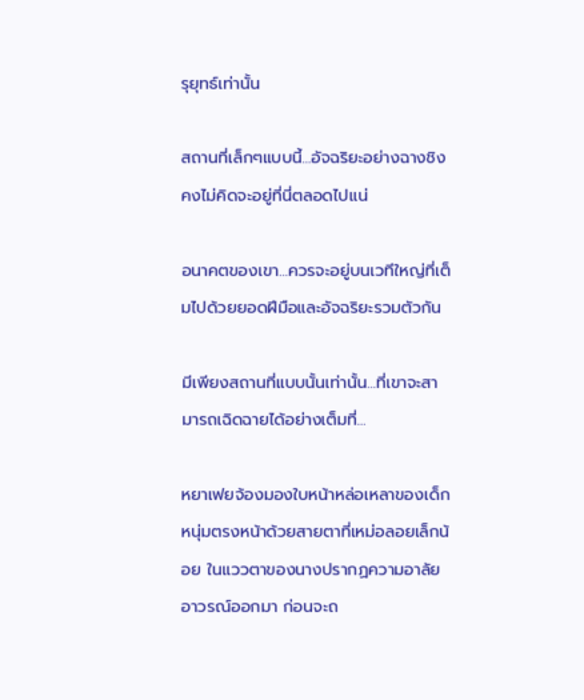รุยุทธ์เท่านั้น

สถานที่เล็กๆแบบนี้...อัจฉริยะอย่างฉางชิงคงไม่คิดจะอยู่ที่นี่ตลอดไปแน่

อนาคตของเขา...ควรจะอยู่บนเวทีใหญ่ที่เต็มไปด้วยยอดฝีมือและอัจฉริยะรวมตัวกัน

มีเพียงสถานที่แบบนั้นเท่านั้น...ที่เขาจะสามารถเฉิดฉายได้อย่างเต็มที่...

หยาเฟยจ้องมองใบหน้าหล่อเหลาของเด็กหนุ่มตรงหน้าด้วยสายตาที่เหม่อลอยเล็กน้อย ในแววตาของนางปรากฏความอาลัยอาวรณ์ออกมา ก่อนจะถ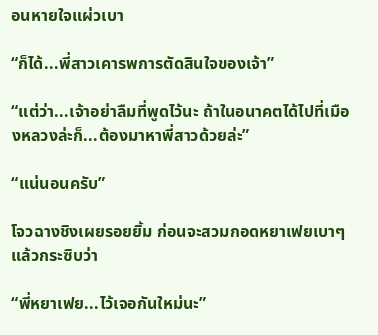อนหายใจแผ่วเบา

“ก็ได้...พี่สาวเคารพการตัดสินใจของเจ้า”

“แต่ว่า...เจ้าอย่าลืมที่พูดไว้นะ ถ้าในอนาคตได้ไปที่เมืองหลวงล่ะก็...ต้องมาหาพี่สาวด้วยล่ะ”

“แน่นอนครับ”

โจวฉางชิงเผยรอยยิ้ม ก่อนจะสวมกอดหยาเฟยเบาๆแล้วกระซิบว่า

“พี่หยาเฟย...ไว้เจอกันใหม่นะ”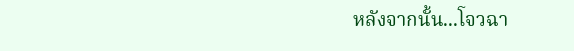หลังจากนั้น...โจวฉา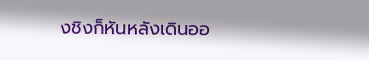งชิงก็หันหลังเดินออ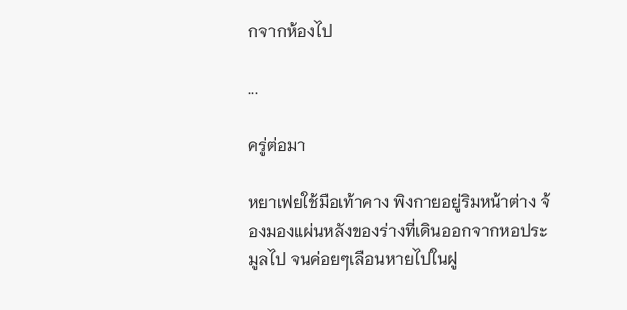กจากห้องไป

...

ครู่ต่อมา

หยาเฟยใช้มือเท้าคาง พิงกายอยู่ริมหน้าต่าง จ้องมองแผ่นหลังของร่างที่เดินออกจากหอประมูลไป จนค่อยๆเลือนหายไปในฝู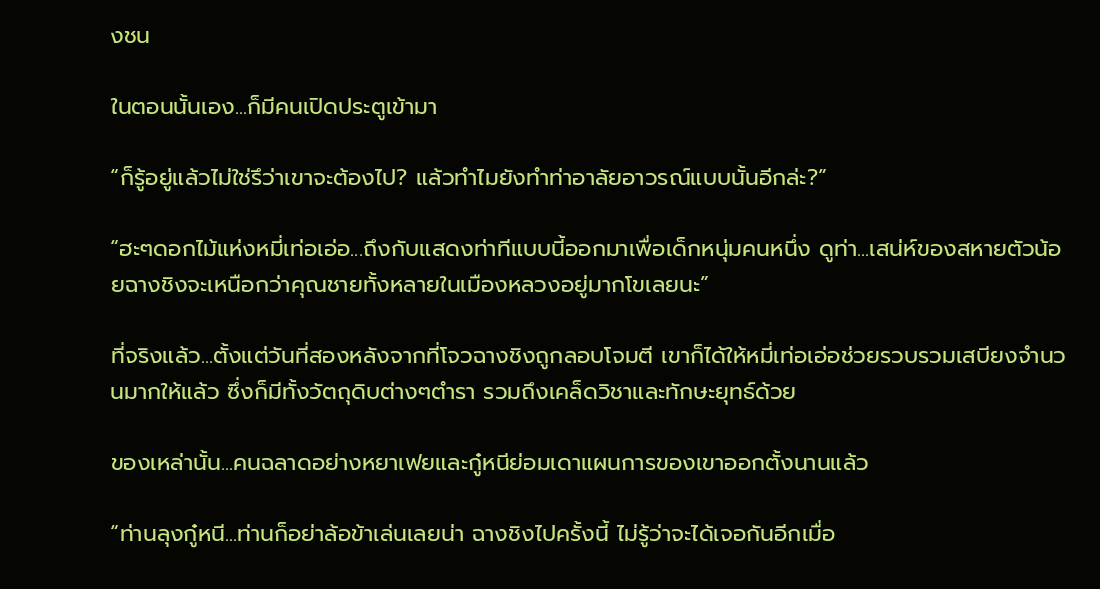งชน

ในตอนนั้นเอง...ก็มีคนเปิดประตูเข้ามา

“ก็รู้อยู่แล้วไม่ใช่รึว่าเขาจะต้องไป? แล้วทำไมยังทำท่าอาลัยอาวรณ์แบบนั้นอีกล่ะ?”

“ฮะๆดอกไม้แห่งหมี่เท่อเอ่อ...ถึงกับแสดงท่าทีแบบนี้ออกมาเพื่อเด็กหนุ่มคนหนึ่ง ดูท่า...เสน่ห์ของสหายตัวน้อยฉางชิงจะเหนือกว่าคุณชายทั้งหลายในเมืองหลวงอยู่มากโขเลยนะ”

ที่จริงแล้ว...ตั้งแต่วันที่สองหลังจากที่โจวฉางชิงถูกลอบโจมตี เขาก็ได้ให้หมี่เท่อเอ่อช่วยรวบรวมเสบียงจำนวนมากให้แล้ว ซึ่งก็มีทั้งวัตถุดิบต่างๆตำรา รวมถึงเคล็ดวิชาและทักษะยุทธ์ด้วย

ของเหล่านั้น...คนฉลาดอย่างหยาเฟยและกู๋หนีย่อมเดาแผนการของเขาออกตั้งนานแล้ว

“ท่านลุงกู๋หนี...ท่านก็อย่าล้อข้าเล่นเลยน่า ฉางชิงไปครั้งนี้ ไม่รู้ว่าจะได้เจอกันอีกเมื่อ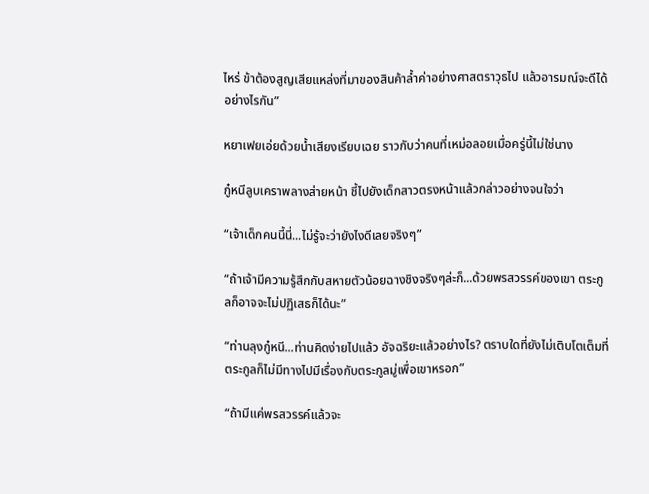ไหร่ ข้าต้องสูญเสียแหล่งที่มาของสินค้าล้ำค่าอย่างศาสตราวุธไป แล้วอารมณ์จะดีได้อย่างไรกัน”

หยาเฟยเอ่ยด้วยน้ำเสียงเรียบเฉย ราวกับว่าคนที่เหม่อลอยเมื่อครู่นี้ไม่ใช่นาง

กู๋หนีลูบเคราพลางส่ายหน้า ชี้ไปยังเด็กสาวตรงหน้าแล้วกล่าวอย่างจนใจว่า

“เจ้าเด็กคนนี้นี่...ไม่รู้จะว่ายังไงดีเลยจริงๆ”

“ถ้าเจ้ามีความรู้สึกกับสหายตัวน้อยฉางชิงจริงๆล่ะก็...ด้วยพรสวรรค์ของเขา ตระกูลก็อาจจะไม่ปฏิเสธก็ได้นะ”

“ท่านลุงกู๋หนี...ท่านคิดง่ายไปแล้ว อัจฉริยะแล้วอย่างไร? ตราบใดที่ยังไม่เติบโตเต็มที่ ตระกูลก็ไม่มีทางไปมีเรื่องกับตระกูลมู่เพื่อเขาหรอก”

“ถ้ามีแค่พรสวรรค์แล้วจะ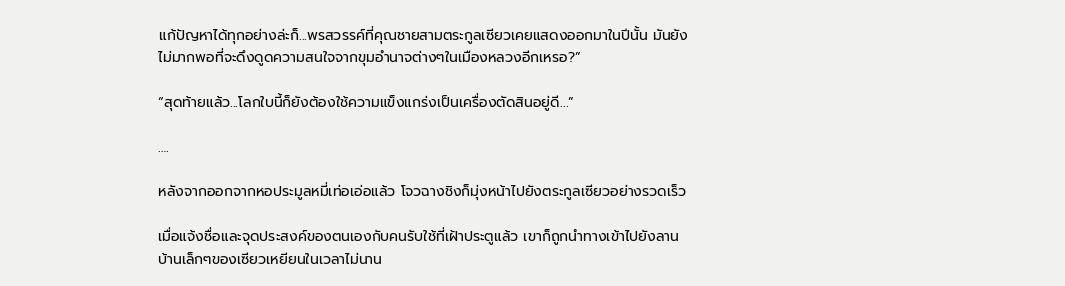แก้ปัญหาได้ทุกอย่างล่ะก็...พรสวรรค์ที่คุณชายสามตระกูลเซียวเคยแสดงออกมาในปีนั้น มันยังไม่มากพอที่จะดึงดูดความสนใจจากขุมอำนาจต่างๆในเมืองหลวงอีกเหรอ?”

“สุดท้ายแล้ว...โลกใบนี้ก็ยังต้องใช้ความแข็งแกร่งเป็นเครื่องตัดสินอยู่ดี...”

….

หลังจากออกจากหอประมูลหมี่เท่อเอ่อแล้ว โจวฉางชิงก็มุ่งหน้าไปยังตระกูลเซียวอย่างรวดเร็ว

เมื่อแจ้งชื่อและจุดประสงค์ของตนเองกับคนรับใช้ที่เฝ้าประตูแล้ว เขาก็ถูกนำทางเข้าไปยังลานบ้านเล็กๆของเซียวเหยียนในเวลาไม่นาน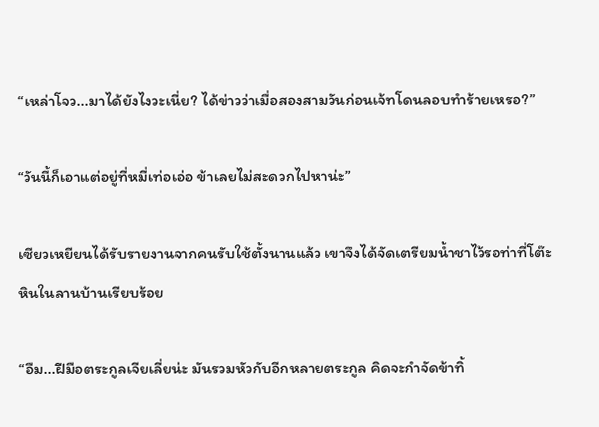“เหล่าโจว...มาได้ยังไงวะเนี่ย? ได้ข่าวว่าเมื่อสองสามวันก่อนเจ้ทโดนลอบทำร้ายเหรอ?”

“วันนี้ก็เอาแต่อยู่ที่หมี่เท่อเอ่อ ข้าเลยไม่สะดวกไปหาน่ะ”

เซียวเหยียนได้รับรายงานจากคนรับใช้ตั้งนานแล้ว เขาจึงได้จัดเตรียมน้ำชาไว้รอท่าที่โต๊ะหินในลานบ้านเรียบร้อย

“อืม...ฝีมือตระกูลเจียเลี่ยน่ะ มันรวมหัวกับอีกหลายตระกูล คิดจะกำจัดข้าทิ้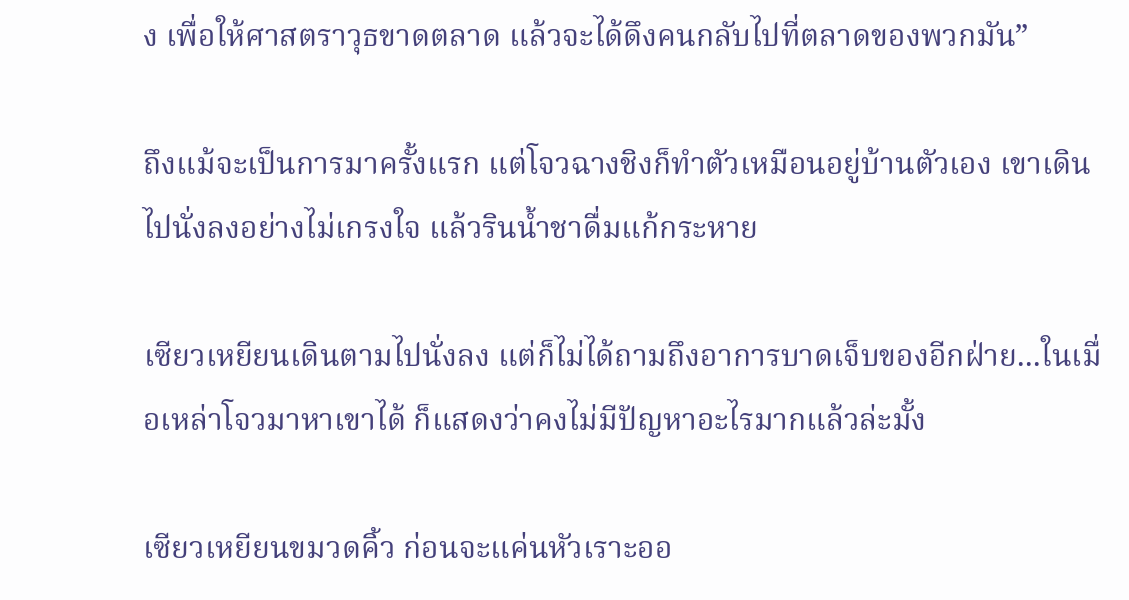ง เพื่อให้ศาสตราวุธขาดตลาด แล้วจะได้ดึงคนกลับไปที่ตลาดของพวกมัน”

ถึงแม้จะเป็นการมาครั้งแรก แต่โจวฉางชิงก็ทำตัวเหมือนอยู่บ้านตัวเอง เขาเดินไปนั่งลงอย่างไม่เกรงใจ แล้วรินน้ำชาดื่มแก้กระหาย

เซียวเหยียนเดินตามไปนั่งลง แต่ก็ไม่ได้ถามถึงอาการบาดเจ็บของอีกฝ่าย...ในเมื่อเหล่าโจวมาหาเขาได้ ก็แสดงว่าคงไม่มีปัญหาอะไรมากแล้วล่ะมั้ง

เซียวเหยียนขมวดคิ้ว ก่อนจะแค่นหัวเราะออ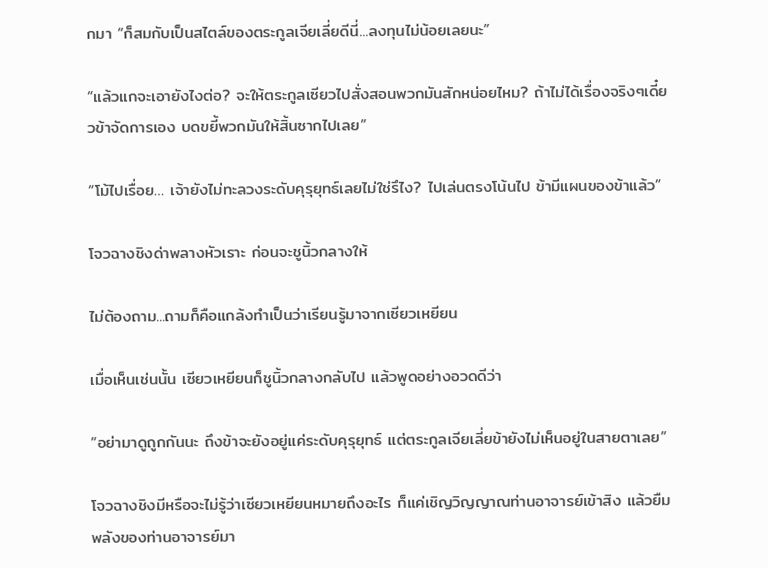กมา “ก็สมกับเป็นสไตล์ของตระกูลเจียเลี่ยดีนี่...ลงทุนไม่น้อยเลยนะ”

“แล้วแกจะเอายังไงต่อ? จะให้ตระกูลเซียวไปสั่งสอนพวกมันสักหน่อยไหม? ถ้าไม่ได้เรื่องจริงๆเดี๋ยวข้าจัดการเอง บดขยี้พวกมันให้สิ้นซากไปเลย”

“โม้ไปเรื่อย… เจ้ายังไม่ทะลวงระดับคุรุยุทธ์เลยไม่ใช่รึไง? ไปเล่นตรงโน้นไป ข้ามีแผนของข้าแล้ว”

โจวฉางชิงด่าพลางหัวเราะ ก่อนจะชูนิ้วกลางให้

ไม่ต้องถาม...ถามก็คือแกล้งทำเป็นว่าเรียนรู้มาจากเซียวเหยียน

เมื่อเห็นเช่นนั้น เซียวเหยียนก็ชูนิ้วกลางกลับไป แล้วพูดอย่างอวดดีว่า

“อย่ามาดูถูกกันนะ ถึงข้าจะยังอยู่แค่ระดับคุรุยุทธ์ แต่ตระกูลเจียเลี่ยข้ายังไม่เห็นอยู่ในสายตาเลย”

โจวฉางชิงมีหรือจะไม่รู้ว่าเซียวเหยียนหมายถึงอะไร ก็แค่เชิญวิญญาณท่านอาจารย์เข้าสิง แล้วยืมพลังของท่านอาจารย์มา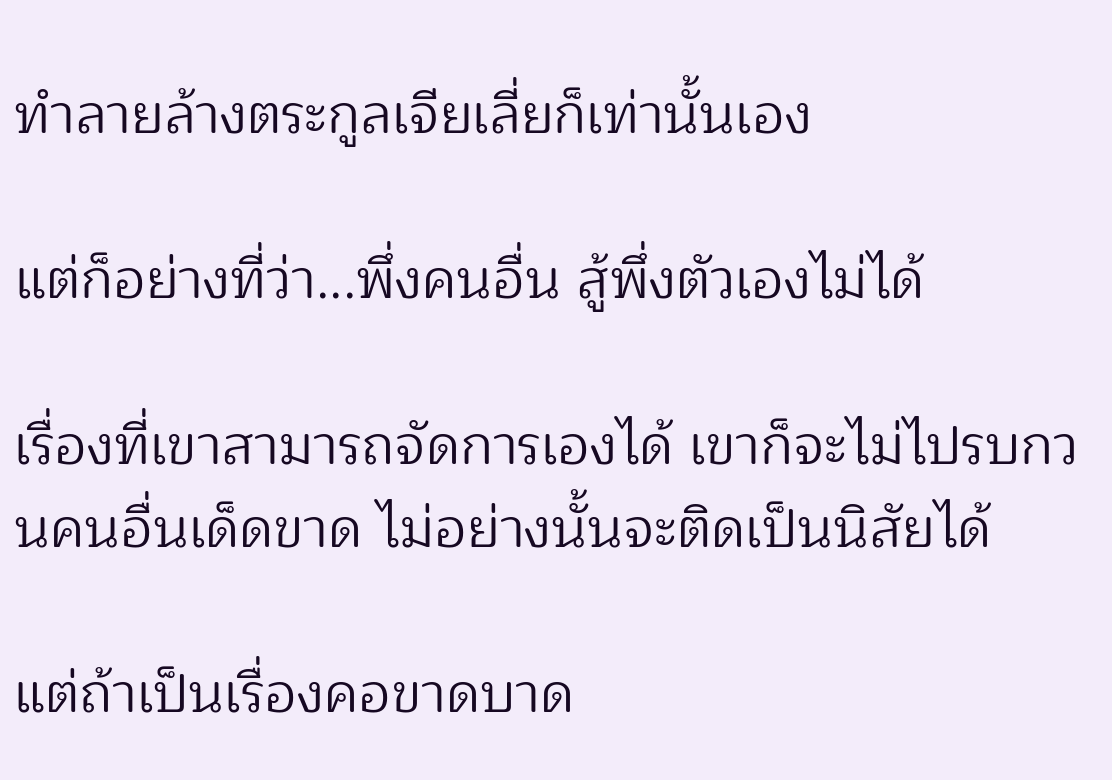ทำลายล้างตระกูลเจียเลี่ยก็เท่านั้นเอง

แต่ก็อย่างที่ว่า...พึ่งคนอื่น สู้พึ่งตัวเองไม่ได้

เรื่องที่เขาสามารถจัดการเองได้ เขาก็จะไม่ไปรบกวนคนอื่นเด็ดขาด ไม่อย่างนั้นจะติดเป็นนิสัยได้

แต่ถ้าเป็นเรื่องคอขาดบาด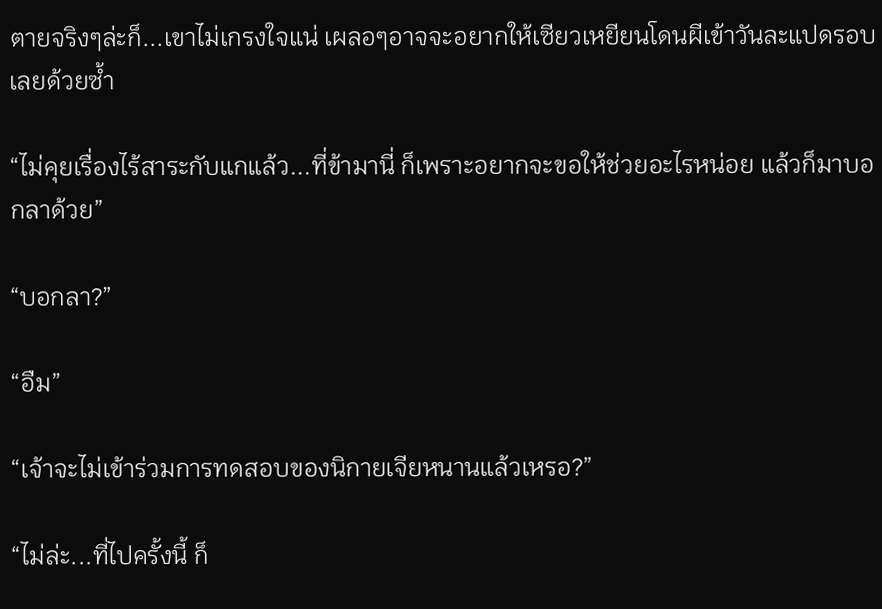ตายจริงๆล่ะก็...เขาไม่เกรงใจแน่ เผลอๆอาจจะอยากให้เซียวเหยียนโดนผีเข้าวันละแปดรอบเลยด้วยซ้ำ

“ไม่คุยเรื่องไร้สาระกับแกแล้ว...ที่ข้ามานี่ ก็เพราะอยากจะขอให้ช่วยอะไรหน่อย แล้วก็มาบอกลาด้วย”

“บอกลา?”

“อืม”

“เจ้าจะไม่เข้าร่วมการทดสอบของนิกายเจียหนานแล้วเหรอ?”

“ไม่ล่ะ...ที่ไปครั้งนี้ ก็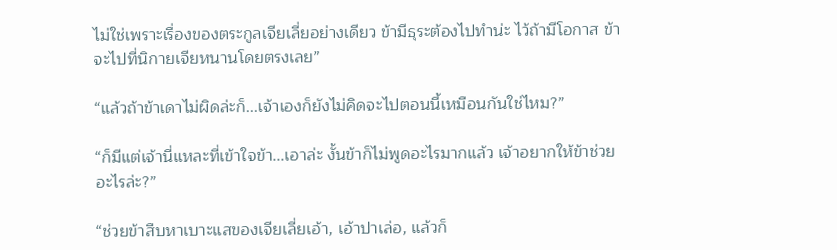ไม่ใช่เพราะเรื่องของตระกูลเจียเลี่ยอย่างเดียว ข้ามีธุระต้องไปทำน่ะ ไว้ถ้ามีโอกาส ข้าจะไปที่นิกายเจียหนานโดยตรงเลย”

“แล้วถ้าข้าเดาไม่ผิดล่ะก็...เจ้าเองก็ยังไม่คิดจะไปตอนนี้เหมือนกันใช่ไหม?”

“ก็มีแต่เจ้านี่แหละที่เข้าใจข้า...เอาล่ะ งั้นข้าก็ไม่พูดอะไรมากแล้ว เจ้าอยากให้ข้าช่วยอะไรล่ะ?”

“ช่วยข้าสืบหาเบาะแสของเจียเลี่ยเอ้า, เอ้าปาเล่อ, แล้วก็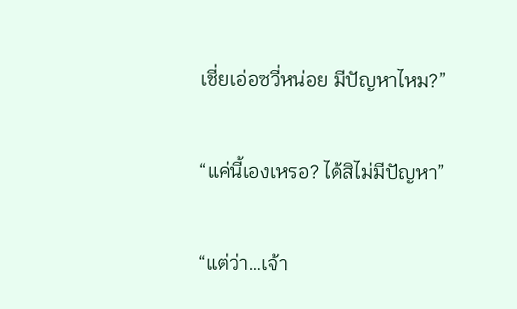เชี่ยเอ่อซวี่หน่อย มีปัญหาไหม?”

“แค่นี้เองเหรอ? ได้สิไม่มีปัญหา”

“แต่ว่า…เจ้า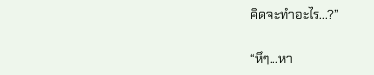คิดจะทำอะไร...?”

“หึๆ...หา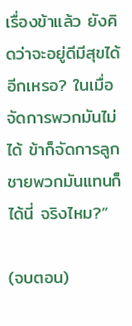เรื่องข้าแล้ว ยังคิดว่าจะอยู่ดีมีสุขได้อีกเหรอ? ในเมื่อจัดการพวกมันไม่ได้ ข้าก็จัดการลูกชายพวกมันแทนก็ได้นี่ จริงไหม?”

(จบตอน)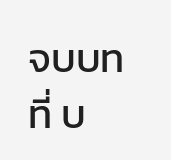จบบทที่ บ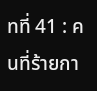ทที่ 41 : คนที่ร้ายกา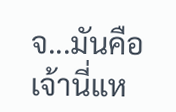จ...มันคือเจ้านี่แห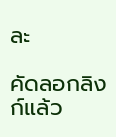ละ

คัดลอกลิงก์แล้ว